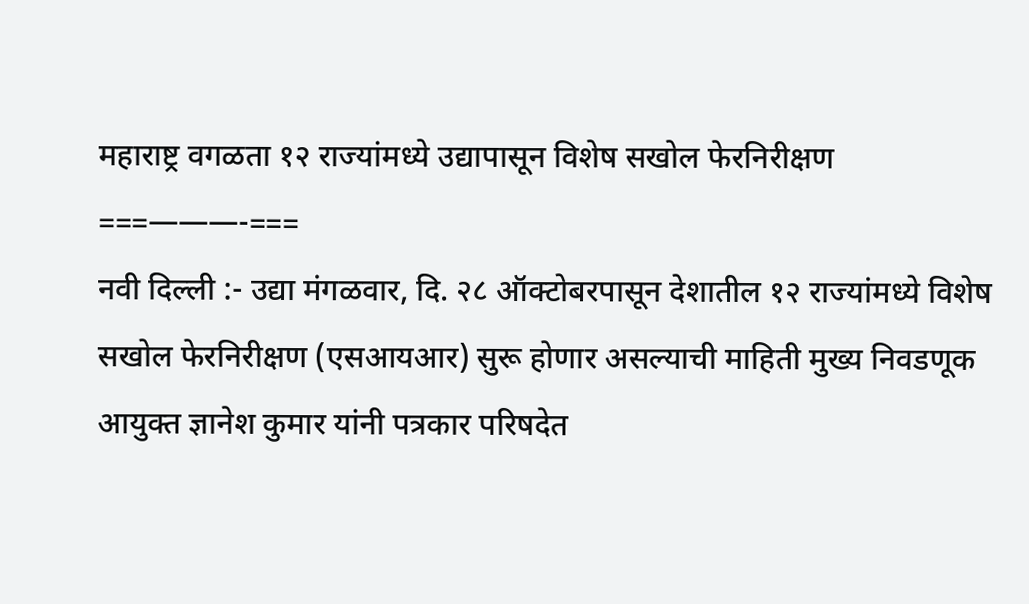महाराष्ट्र वगळता १२ राज्यांमध्ये उद्यापासून विशेष सखोल फेरनिरीक्षण
===———-===
नवी दिल्ली :- उद्या मंगळवार, दि. २८ ऑक्टोबरपासून देशातील १२ राज्यांमध्ये विशेष सखोल फेरनिरीक्षण (एसआयआर) सुरू होणार असल्याची माहिती मुख्य निवडणूक आयुक्त ज्ञानेश कुमार यांनी पत्रकार परिषदेत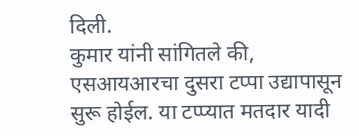दिली.
कुमार यांनी सांगितले की, एसआयआरचा दुसरा टप्पा उद्यापासून सुरू होईल. या टप्प्यात मतदार यादी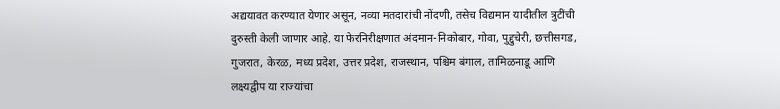अद्ययावत करण्यात येणार असून, नव्या मतदारांची नोंदणी, तसेच विद्यमान यादीतील त्रुटींची दुरुस्ती केली जाणार आहे. या फेरनिरीक्षणात अंदमान-निकोबार, गोवा, पुद्दुचेरी, छत्तीसगड, गुजरात, केरळ, मध्य प्रदेश, उत्तर प्रदेश, राजस्थान, पश्चिम बंगाल, तामिळनाडू आणि लक्ष्यद्वीप या राज्यांचा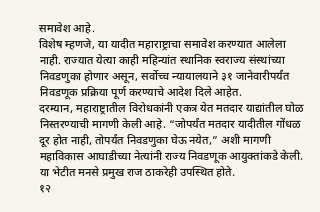समावेश आहे.
विशेष म्हणजे, या यादीत महाराष्ट्राचा समावेश करण्यात आलेला नाही. राज्यात येत्या काही महिन्यांत स्थानिक स्वराज्य संस्थांच्या निवडणुका होणार असून, सर्वोच्च न्यायालयाने ३१ जानेवारीपर्यंत निवडणूक प्रक्रिया पूर्ण करण्याचे आदेश दिले आहेत.
दरम्यान, महाराष्ट्रातील विरोधकांनी एकत्र येत मतदार याद्यांतील घोळ निस्तरण्याची मागणी केली आहे. “जोपर्यंत मतदार यादीतील गोंधळ दूर होत नाही, तोपर्यंत निवडणुका घेऊ नयेत,” अशी मागणी महाविकास आघाडीच्या नेत्यांनी राज्य निवडणूक आयुक्तांकडे केली. या भेटीत मनसे प्रमुख राज ठाकरेही उपस्थित होते.
१२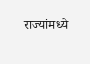राज्यांमध्ये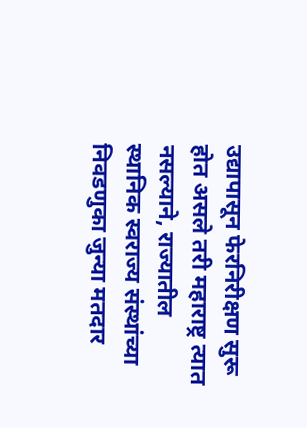उद्यापासून फेरनिरीक्षण सुरू होत असले तरी महाराष्ट्र त्यात नसल्याने, राज्यातील स्थानिक स्वराज्य संस्थांच्या निवडणुका जुन्या मतदार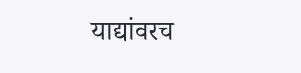याद्यांवरच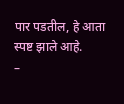पार पडतील, हे आता स्पष्ट झाले आहे.
–